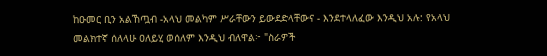ከዑመር ቢን አልኸጧብ -አላህ መልካም ሥራቸውን ይውደድላቸውና - እንደተላለፈው እንዲህ አሉ: የአላህ መልክተኛ ሰለላሁ ዐለይሂ ወሰለም እንዲህ ብለዋል፦ "ስራዎች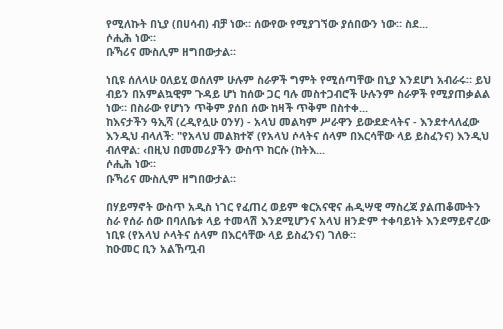የሚለኩት በኒያ (በሀሳብ) ብቻ ነው። ሰውየው የሚያገኘው ያሰበውን ነው። ስደ...
ሶሒሕ ነው።
ቡኻሪና ሙስሊም ዘግበውታል።

ነቢዩ ሰለላሁ ዐለይሂ ወሰለም ሁሉም ስራዎች ግምት የሚሰጣቸው በኒያ እንደሆነ አብራሩ። ይህ ብይን በአምልኳዊም ጉዳይ ሆነ ከሰው ጋር ባሉ መስተጋብሮች ሁሉንም ስራዎች የሚያጠቃልል ነው። በስራው የሆነን ጥቅም ያሰበ ሰው ከዛች ጥቅም በስተቀ...
ከእናታችን ዓኢሻ (ረዲየሏሁ ዐንሃ) - አላህ መልካም ሥራዋን ይውደድላትና - እንደተላለፈው እንዲህ ብላለች: "የአላህ መልክተኛ (የአላህ ሶላትና ሰላም በእርሳቸው ላይ ይስፈንና) እንዲህ ብለዋል: ‹በዚህ በመመሪያችን ውስጥ ከርሱ (ከትእ...
ሶሒሕ ነው።
ቡኻሪና ሙስሊም ዘግበውታል።

በሃይማኖት ውስጥ አዲስ ነገር የፈጠረ ወይም ቁርአናዊና ሐዲሣዊ ማስረጃ ያልጠቆሙትን ስራ የሰራ ሰው በባለቤቱ ላይ ተመላሽ እንደሚሆንና አላህ ዘንድም ተቀባይነት እንደማይኖረው ነቢዩ (የአላህ ሶላትና ሰላም በእርሳቸው ላይ ይስፈንና) ገለፁ።
ከዑመር ቢን አልኸጧብ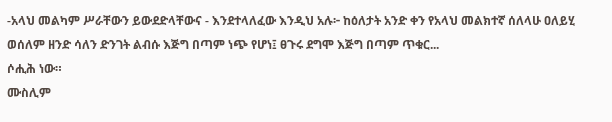-አላህ መልካም ሥራቸውን ይውደድላቸውና - እንደተላለፈው እንዲህ አሉ፦ ከዕለታት አንድ ቀን የአላህ መልክተኛ ሰለላሁ ዐለይሂ ወሰለም ዘንድ ሳለን ድንገት ልብሱ እጅግ በጣም ነጭ የሆነ፤ ፀጉሩ ደግሞ እጅግ በጣም ጥቁር...
ሶሒሕ ነው።
ሙስሊም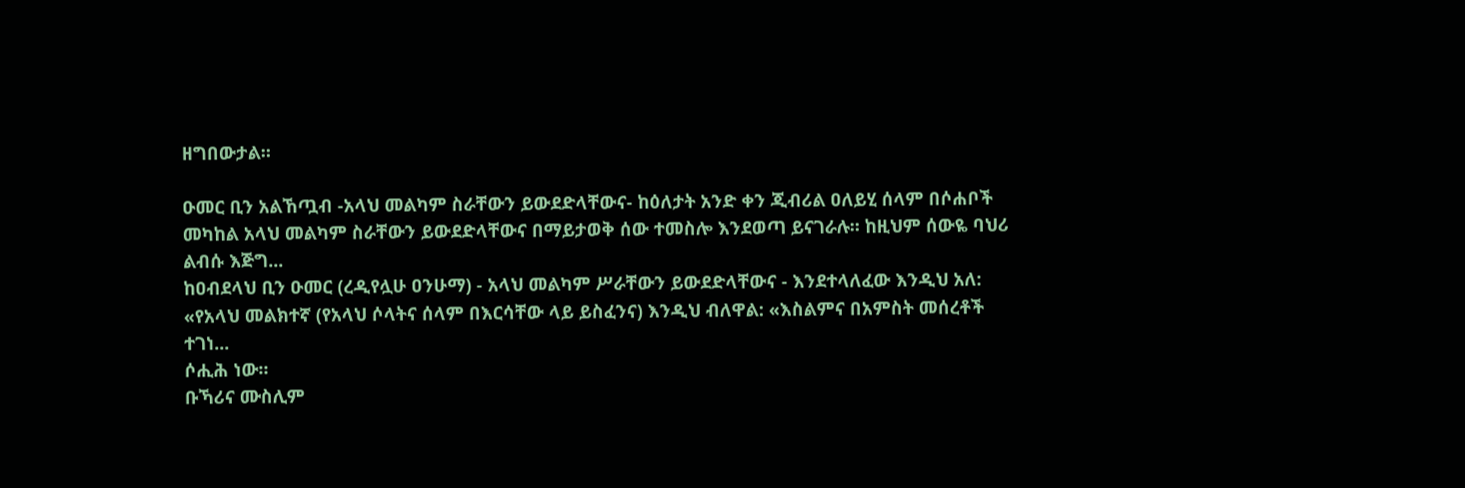ዘግበውታል።

ዑመር ቢን አልኸጧብ -አላህ መልካም ስራቸውን ይውደድላቸውና- ከዕለታት አንድ ቀን ጂብሪል ዐለይሂ ሰላም በሶሐቦች መካከል አላህ መልካም ስራቸውን ይውደድላቸውና በማይታወቅ ሰው ተመስሎ እንደወጣ ይናገራሉ። ከዚህም ሰውዬ ባህሪ ልብሱ እጅግ...
ከዐብደላህ ቢን ዑመር (ረዲየሏሁ ዐንሁማ) - አላህ መልካም ሥራቸውን ይውደድላቸውና - እንደተላለፈው እንዲህ አለ: «የአላህ መልክተኛ (የአላህ ሶላትና ሰላም በእርሳቸው ላይ ይስፈንና) እንዲህ ብለዋል: «እስልምና በአምስት መሰረቶች ተገነ...
ሶሒሕ ነው።
ቡኻሪና ሙስሊም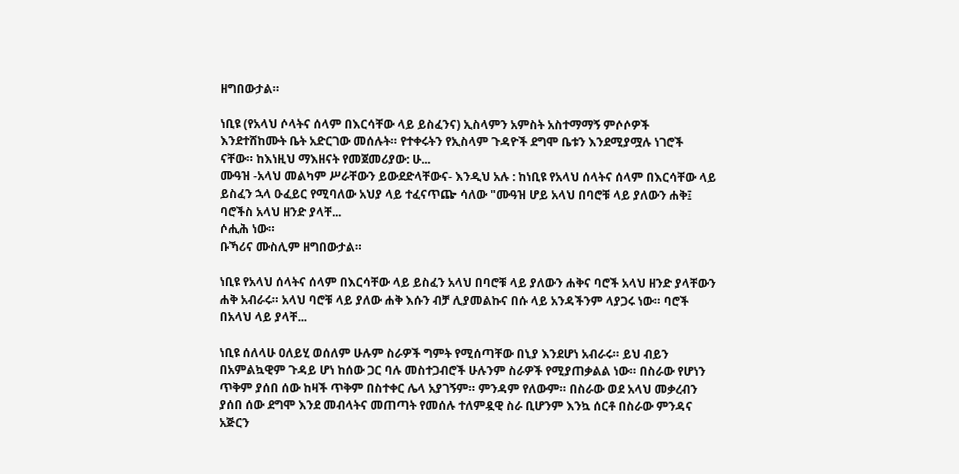ዘግበውታል።

ነቢዩ (የአላህ ሶላትና ሰላም በእርሳቸው ላይ ይስፈንና) ኢስላምን አምስት አስተማማኝ ምሶሶዎች እንደተሸከሙት ቤት አድርገው መሰሉት። የተቀሩትን የኢስላም ጉዳዮች ደግሞ ቤቱን እንደሚያሟሉ ነገሮች ናቸው። ከእነዚህ ማእዘናት የመጀመሪያው: ሁ...
ሙዓዝ -አላህ መልካም ሥራቸውን ይውደድላቸውና- እንዲህ አሉ : ከነቢዩ የአላህ ሰላትና ሰላም በእርሳቸው ላይ ይስፈን ኋላ ዑፈይር የሚባለው አህያ ላይ ተፈናጥጬ ሳለው "ሙዓዝ ሆይ አላህ በባሮቹ ላይ ያለውን ሐቅ፤ ባሮችስ አላህ ዘንድ ያላቸ...
ሶሒሕ ነው።
ቡኻሪና ሙስሊም ዘግበውታል።

ነቢዩ የአላህ ሰላትና ሰላም በእርሳቸው ላይ ይስፈን አላህ በባሮቹ ላይ ያለውን ሐቅና ባሮች አላህ ዘንድ ያላቸውን ሐቅ አብራሩ። አላህ ባሮቹ ላይ ያለው ሐቅ እሱን ብቻ ሊያመልኩና በሱ ላይ አንዳችንም ላያጋሩ ነው። ባሮች በአላህ ላይ ያላቸ...

ነቢዩ ሰለላሁ ዐለይሂ ወሰለም ሁሉም ስራዎች ግምት የሚሰጣቸው በኒያ እንደሆነ አብራሩ። ይህ ብይን በአምልኳዊም ጉዳይ ሆነ ከሰው ጋር ባሉ መስተጋብሮች ሁሉንም ስራዎች የሚያጠቃልል ነው። በስራው የሆነን ጥቅም ያሰበ ሰው ከዛች ጥቅም በስተቀር ሌላ አያገኝም። ምንዳም የለውም። በስራው ወደ አላህ መቃረብን ያሰበ ሰው ደግሞ እንደ መብላትና መጠጣት የመሰሉ ተለምዷዊ ስራ ቢሆንም እንኳ ሰርቶ በስራው ምንዳና አጅርን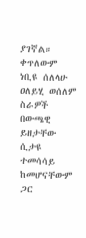ያገኛል። ቀጥለውም ነቢዩ ሰለላሁ ዐለይሂ ወሰለም ስራዎች በውጫዊ ይዘታቸው ሲታዩ ተመሳሳይ ከመሆናቸውም ጋር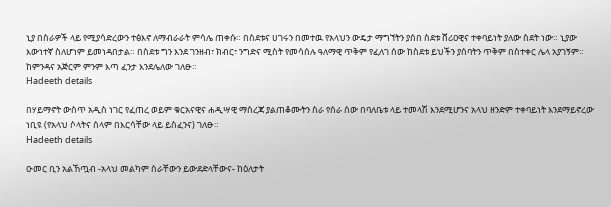ኒያ በስራዎች ላይ የሚያሳድረውን ተፅእኖ ለማብራራት ምሳሌ ጠቀሱ። በስደቱና ሀገሩን በመተዉ የአላህን ውዴታ ማግኘትን ያሰበ ስደቱ ሸሪዐዊና ተቀባይነት ያለው ስደት ነው። ኒያው እውነተኛ ስለሆነም ይመነዳበታል። በስደቱ ግን እንደ ገንዘብ፣ ክብር፣ ንግድና ሚስት የመሳሰሉ ዓለማዊ ጥቅም የፈለገ ሰው ከስደቱ ይህችን ያሰባትን ጥቅም በስተቀር ሌላ አያገኝም። ከምንዳና አጅርም ምንም እጣ ፈንታ እንደሌለው ገለፁ።
Hadeeth details

በሃይማኖት ውስጥ አዲስ ነገር የፈጠረ ወይም ቁርአናዊና ሐዲሣዊ ማስረጃ ያልጠቆሙትን ስራ የሰራ ሰው በባለቤቱ ላይ ተመላሽ እንደሚሆንና አላህ ዘንድም ተቀባይነት እንደማይኖረው ነቢዩ (የአላህ ሶላትና ሰላም በእርሳቸው ላይ ይስፈንና) ገለፁ።
Hadeeth details

ዑመር ቢን አልኸጧብ -አላህ መልካም ስራቸውን ይውደድላቸውና- ከዕለታት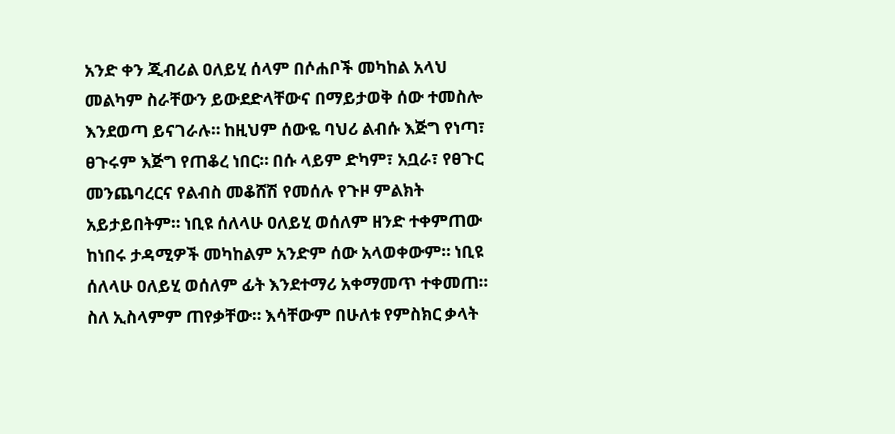አንድ ቀን ጂብሪል ዐለይሂ ሰላም በሶሐቦች መካከል አላህ መልካም ስራቸውን ይውደድላቸውና በማይታወቅ ሰው ተመስሎ እንደወጣ ይናገራሉ። ከዚህም ሰውዬ ባህሪ ልብሱ እጅግ የነጣ፣ ፀጉሩም እጅግ የጠቆረ ነበር። በሱ ላይም ድካም፣ አቧራ፣ የፀጉር መንጨባረርና የልብስ መቆሸሽ የመሰሉ የጉዞ ምልክት አይታይበትም። ነቢዩ ሰለላሁ ዐለይሂ ወሰለም ዘንድ ተቀምጠው ከነበሩ ታዳሚዎች መካከልም አንድም ሰው አላወቀውም። ነቢዩ ሰለላሁ ዐለይሂ ወሰለም ፊት እንደተማሪ አቀማመጥ ተቀመጠ። ስለ ኢስላምም ጠየቃቸው። እሳቸውም በሁለቱ የምስክር ቃላት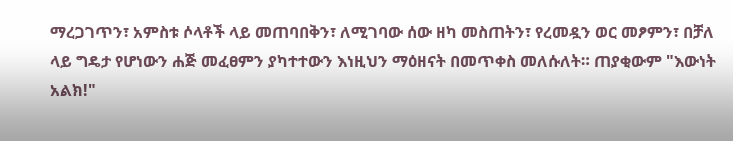ማረጋገጥን፣ አምስቱ ሶላቶች ላይ መጠባበቅን፣ ለሚገባው ሰው ዘካ መስጠትን፣ የረመዷን ወር መፆምን፣ በቻለ ላይ ግዴታ የሆነውን ሐጅ መፈፀምን ያካተተውን እነዚህን ማዕዘናት በመጥቀስ መለሱለት። ጠያቂውም "እውነት አልክ!"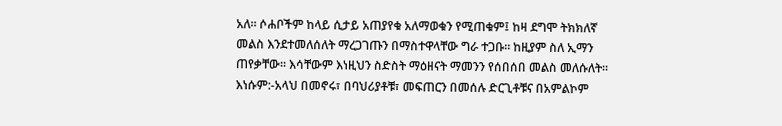አለ። ሶሐቦችም ከላይ ሲታይ አጠያየቁ አለማወቁን የሚጠቁም፤ ከዛ ደግሞ ትክክለኛ መልስ እንደተመለሰለት ማረጋገጡን በማስተዋላቸው ግራ ተጋቡ። ከዚያም ስለ ኢማን ጠየቃቸው። እሳቸውም እነዚህን ስድስት ማዕዘናት ማመንን የሰበሰበ መልስ መለሱለት። እነሱም:-አላህ በመኖሩ፣ በባህሪያቶቹ፣ መፍጠርን በመሰሉ ድርጊቶቹና በአምልኮም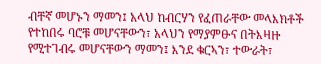ብቸኛ መሆኑን ማመን፤ አላህ ከብርሃን የፈጠራቸው መላእክቶች የተከበሩ ባሮቹ መሆናቸውን፣ አላህን የማያምፁና በትእዛዙ የሚተገብሩ መሆናቸውን ማመን፤ እንደ ቁርኣን፣ ተውራት፣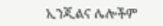ኢንጂልና ሌሎችም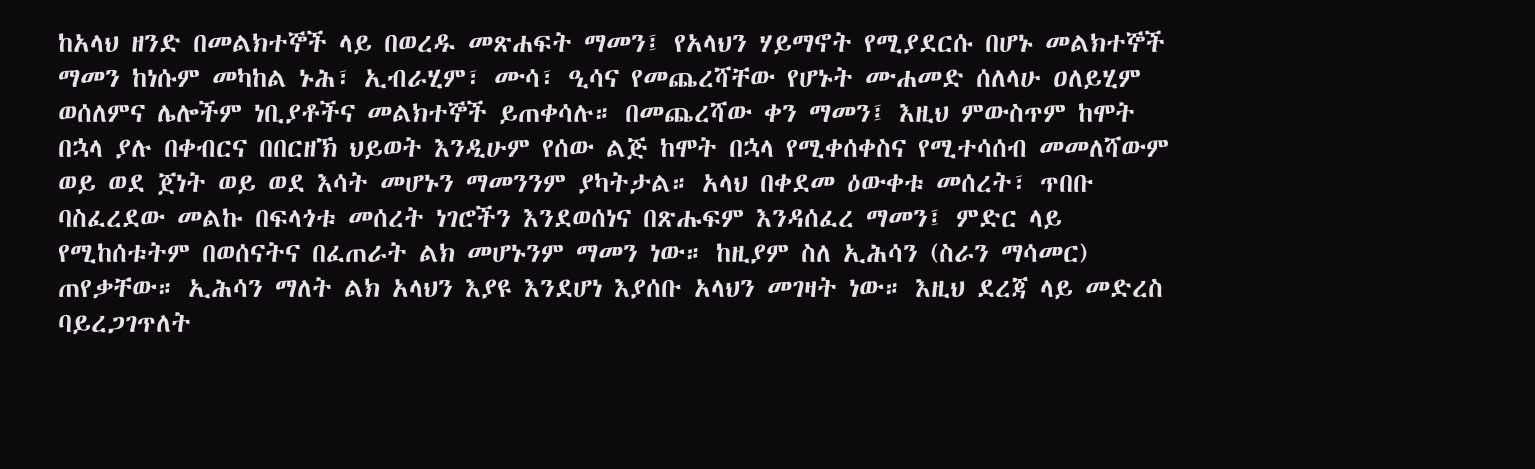ከአላህ ዘንድ በመልክተኞች ላይ በወረዱ መጽሐፍት ማመን፤ የአላህን ሃይማኖት የሚያደርሱ በሆኑ መልክተኞች ማመን ከነሱም መካከል ኑሕ፣ ኢብራሂም፣ ሙሳ፣ ዒሳና የመጨረሻቸው የሆኑት ሙሐመድ ሰለላሁ ዐለይሂም ወሰለምና ሌሎችም ነቢያቶችና መልክተኞች ይጠቀሳሉ። በመጨረሻው ቀን ማመን፤ እዚህ ምውስጥም ከሞት በኋላ ያሉ በቀብርና በበርዘኽ ህይወት እንዲሁም የሰው ልጅ ከሞት በኋላ የሚቀሰቀስና የሚተሳሰብ መመለሻውም ወይ ወደ ጀነት ወይ ወደ እሳት መሆኑን ማመንንም ያካትታል። አላህ በቀደመ ዕውቀቱ መሰረት፣ ጥበቡ ባስፈረደው መልኩ በፍላጎቱ መሰረት ነገሮችን እንደወሰነና በጽሑፍም እንዳሰፈረ ማመን፤ ምድር ላይ የሚከሰቱትም በወሰናትና በፈጠራት ልክ መሆኑንም ማመን ነው። ከዚያም ስለ ኢሕሳን (ስራን ማሳመር) ጠየቃቸው። ኢሕሳን ማለት ልክ አላህን እያዩ እንደሆነ እያሰቡ አላህን መገዛት ነው። እዚህ ደረጃ ላይ መድረስ ባይረጋገጥለት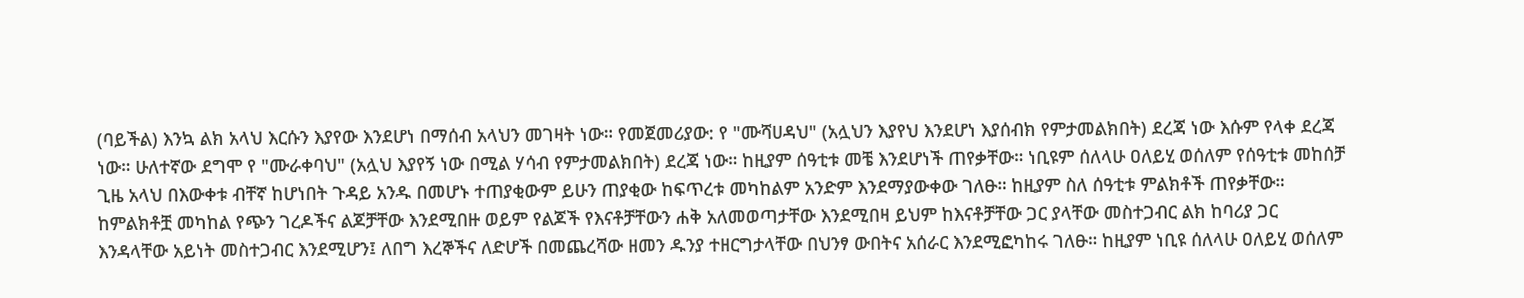(ባይችል) እንኳ ልክ አላህ እርሱን እያየው እንደሆነ በማሰብ አላህን መገዛት ነው። የመጀመሪያው: የ "ሙሻሀዳህ" (አሏህን እያየህ እንደሆነ እያሰብክ የምታመልክበት) ደረጃ ነው እሱም የላቀ ደረጃ ነው። ሁለተኛው ደግሞ የ "ሙራቀባህ" (አሏህ እያየኝ ነው በሚል ሃሳብ የምታመልክበት) ደረጃ ነው። ከዚያም ሰዓቲቱ መቼ እንደሆነች ጠየቃቸው። ነቢዩም ሰለላሁ ዐለይሂ ወሰለም የሰዓቲቱ መከሰቻ ጊዜ አላህ በእውቀቱ ብቸኛ ከሆነበት ጉዳይ አንዱ በመሆኑ ተጠያቂውም ይሁን ጠያቂው ከፍጥረቱ መካከልም አንድም እንደማያውቀው ገለፁ። ከዚያም ስለ ሰዓቲቱ ምልክቶች ጠየቃቸው። ከምልክቶቿ መካከል የጭን ገረዶችና ልጆቻቸው እንደሚበዙ ወይም የልጆች የእናቶቻቸውን ሐቅ አለመወጣታቸው እንደሚበዛ ይህም ከእናቶቻቸው ጋር ያላቸው መስተጋብር ልክ ከባሪያ ጋር እንዳላቸው አይነት መስተጋብር እንደሚሆን፤ ለበግ እረኞችና ለድሆች በመጨረሻው ዘመን ዱንያ ተዘርግታላቸው በህንፃ ውበትና አሰራር እንደሚፎካከሩ ገለፁ። ከዚያም ነቢዩ ሰለላሁ ዐለይሂ ወሰለም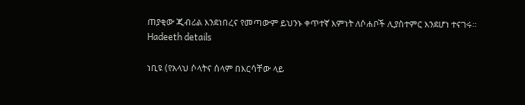ጠያቂው ጂብሪል እንደነበረና የመጣውም ይህንኑ ቀጥተኛ እምነት ለሶሐቦች ሊያስተምር እንደሆነ ተናገሩ።
Hadeeth details

ነቢዩ (የአላህ ሶላትና ሰላም በእርሳቸው ላይ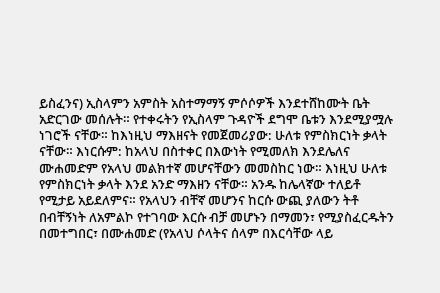ይስፈንና) ኢስላምን አምስት አስተማማኝ ምሶሶዎች እንደተሸከሙት ቤት አድርገው መሰሉት። የተቀሩትን የኢስላም ጉዳዮች ደግሞ ቤቱን እንደሚያሟሉ ነገሮች ናቸው። ከእነዚህ ማእዘናት የመጀመሪያው: ሁለቱ የምስክርነት ቃላት ናቸው። እነርሱም: ከአላህ በስተቀር በእውነት የሚመለክ እንደሌለና ሙሐመድም የአላህ መልክተኛ መሆናቸውን መመስከር ነው። እነዚህ ሁለቱ የምስክርነት ቃላት እንደ አንድ ማእዘን ናቸው። አንዱ ከሌላኛው ተለይቶ የሚታይ አይደለምና። የአላህን ብቸኛ መሆንና ከርሱ ውጪ ያለውን ትቶ በብቸኝነት ለአምልኮ የተገባው እርሱ ብቻ መሆኑን በማመን፣ የሚያስፈርዱትን በመተግበር፣ በሙሐመድ (የአላህ ሶላትና ሰላም በእርሳቸው ላይ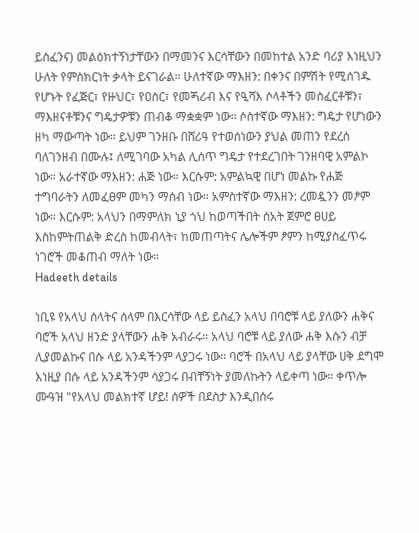ይስፈንና) መልዕክተኝነታቸውን በማመንና እርሳቸውን በመከተል አንድ ባሪያ እነዚህን ሁለት የምስክርነት ቃላት ይናገራል። ሁለተኛው ማእዘን: በቀንና በምሽት የሚሰገዱ የሆኑት የፈጅር፣ የዙህር፣ የዐስር፣ የመጝሪብ እና የዒሻእ ሶላቶችን መስፈርቶቹን፣ ማእዘናቶቹንና ግዴታዎቹን ጠብቆ ማቋቋም ነው። ሶስተኛው ማእዘን: ግዴታ የሆነውን ዘካ ማውጣት ነው። ይህም ገንዘቡ በሸሪዓ የተወሰነውን ያህል መጠን የደረሰ ባለገንዘብ በሙሉ፤ ለሚገባው አካል ሊሰጥ ግዴታ የተደረገበት ገንዘባዊ አምልኮ ነው። አራተኛው ማእዘን: ሐጅ ነው። እርሱም: አምልኳዊ በሆነ መልኩ የሐጅ ተግባራትን ለመፈፀም መካን ማሰብ ነው። አምስተኛው ማእዘን: ረመዷንን መፆም ነው። እርሱም: አላህን በማምለክ ኒያ ጎህ ከወጣችበት ሰአት ጀምሮ ፀሀይ እስከምትጠልቅ ድረስ ከመብላት፣ ከመጠጣትና ሌሎችም ፆምን ከሚያስፈጥሩ ነገሮች መቆጠብ ማለት ነው።
Hadeeth details

ነቢዩ የአላህ ሰላትና ሰላም በእርሳቸው ላይ ይስፈን አላህ በባሮቹ ላይ ያለውን ሐቅና ባሮች አላህ ዘንድ ያላቸውን ሐቅ አብራሩ። አላህ ባሮቹ ላይ ያለው ሐቅ እሱን ብቻ ሊያመልኩና በሱ ላይ አንዳችንም ላያጋሩ ነው። ባሮች በአላህ ላይ ያላቸው ሀቅ ደግሞ እነዚያ በሱ ላይ አንዳችንም ሳያጋሩ በብቸኝነት ያመለኩትን ላይቀጣ ነው። ቀጥሎ ሙዓዝ "የአላህ መልክተኛ ሆይ! ሰዎች በደስታ እንዲበሰሩ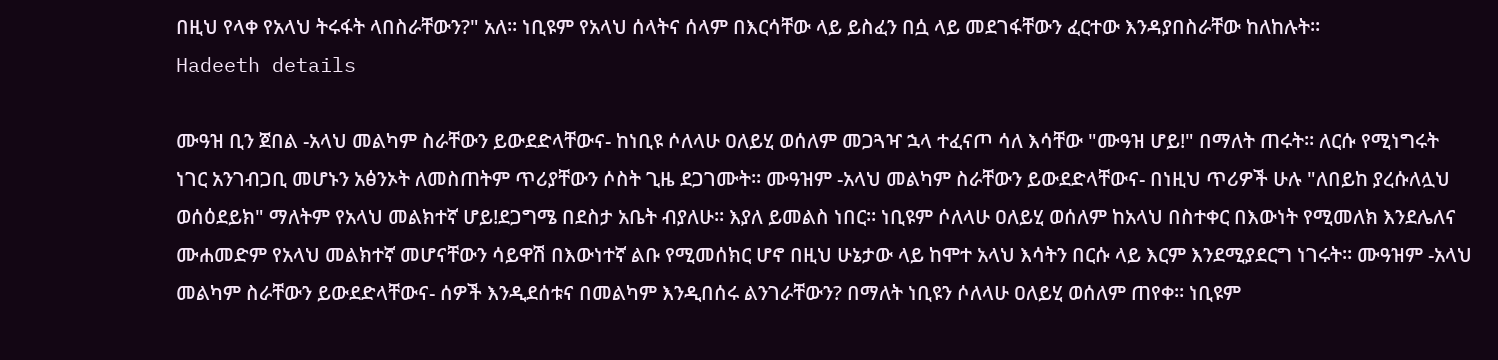በዚህ የላቀ የአላህ ትሩፋት ላበስራቸውን?" አለ። ነቢዩም የአላህ ሰላትና ሰላም በእርሳቸው ላይ ይስፈን በሷ ላይ መደገፋቸውን ፈርተው እንዳያበስራቸው ከለከሉት።
Hadeeth details

ሙዓዝ ቢን ጀበል -አላህ መልካም ስራቸውን ይውደድላቸውና- ከነቢዩ ሶለላሁ ዐለይሂ ወሰለም መጋጓዣ ኋላ ተፈናጦ ሳለ እሳቸው "ሙዓዝ ሆይ!" በማለት ጠሩት። ለርሱ የሚነግሩት ነገር አንገብጋቢ መሆኑን አፅንኦት ለመስጠትም ጥሪያቸውን ሶስት ጊዜ ደጋገሙት። ሙዓዝም -አላህ መልካም ስራቸውን ይውደድላቸውና- በነዚህ ጥሪዎች ሁሉ "ለበይከ ያረሱለሏህ ወሰዕደይክ" ማለትም የአላህ መልክተኛ ሆይ!ደጋግሜ በደስታ አቤት ብያለሁ። እያለ ይመልስ ነበር። ነቢዩም ሶለላሁ ዐለይሂ ወሰለም ከአላህ በስተቀር በእውነት የሚመለክ እንደሌለና ሙሐመድም የአላህ መልክተኛ መሆናቸውን ሳይዋሽ በእውነተኛ ልቡ የሚመሰክር ሆኖ በዚህ ሁኔታው ላይ ከሞተ አላህ እሳትን በርሱ ላይ እርም እንደሚያደርግ ነገሩት። ሙዓዝም -አላህ መልካም ስራቸውን ይውደድላቸውና- ሰዎች እንዲደሰቱና በመልካም እንዲበሰሩ ልንገራቸውን? በማለት ነቢዩን ሶለላሁ ዐለይሂ ወሰለም ጠየቀ። ነቢዩም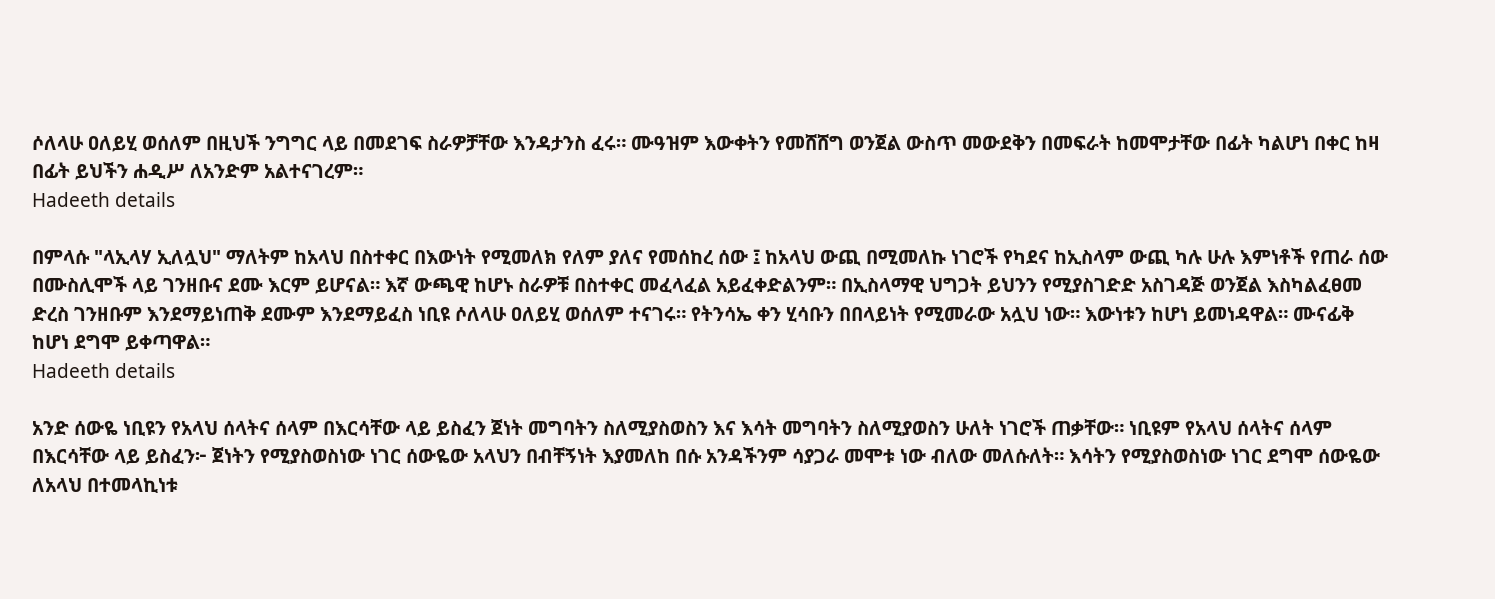ሶለላሁ ዐለይሂ ወሰለም በዚህች ንግግር ላይ በመደገፍ ስራዎቻቸው እንዳታንስ ፈሩ። ሙዓዝም እውቀትን የመሸሸግ ወንጀል ውስጥ መውደቅን በመፍራት ከመሞታቸው በፊት ካልሆነ በቀር ከዛ በፊት ይህችን ሐዲሥ ለአንድም አልተናገረም።
Hadeeth details

በምላሱ "ላኢላሃ ኢለሏህ" ማለትም ከአላህ በስተቀር በእውነት የሚመለክ የለም ያለና የመሰከረ ሰው ፤ ከአላህ ውጪ በሚመለኩ ነገሮች የካደና ከኢስላም ውጪ ካሉ ሁሉ እምነቶች የጠራ ሰው በሙስሊሞች ላይ ገንዘቡና ደሙ እርም ይሆናል። እኛ ውጫዊ ከሆኑ ስራዎቹ በስተቀር መፈላፈል አይፈቀድልንም። በኢስላማዊ ህግጋት ይህንን የሚያስገድድ አስገዳጅ ወንጀል እስካልፈፀመ ድረስ ገንዘቡም እንደማይነጠቅ ደሙም እንደማይፈስ ነቢዩ ሶለላሁ ዐለይሂ ወሰለም ተናገሩ። የትንሳኤ ቀን ሂሳቡን በበላይነት የሚመራው አሏህ ነው። እውነቱን ከሆነ ይመነዳዋል። ሙናፊቅ ከሆነ ደግሞ ይቀጣዋል።
Hadeeth details

አንድ ሰውዬ ነቢዩን የአላህ ሰላትና ሰላም በእርሳቸው ላይ ይስፈን ጀነት መግባትን ስለሚያስወስን እና እሳት መግባትን ስለሚያወስን ሁለት ነገሮች ጠቃቸው። ነቢዩም የአላህ ሰላትና ሰላም በእርሳቸው ላይ ይስፈን፦ ጀነትን የሚያስወስነው ነገር ሰውዬው አላህን በብቸኝነት እያመለከ በሱ አንዳችንም ሳያጋራ መሞቱ ነው ብለው መለሱለት። እሳትን የሚያስወስነው ነገር ደግሞ ሰውዬው ለአላህ በተመላኪነቱ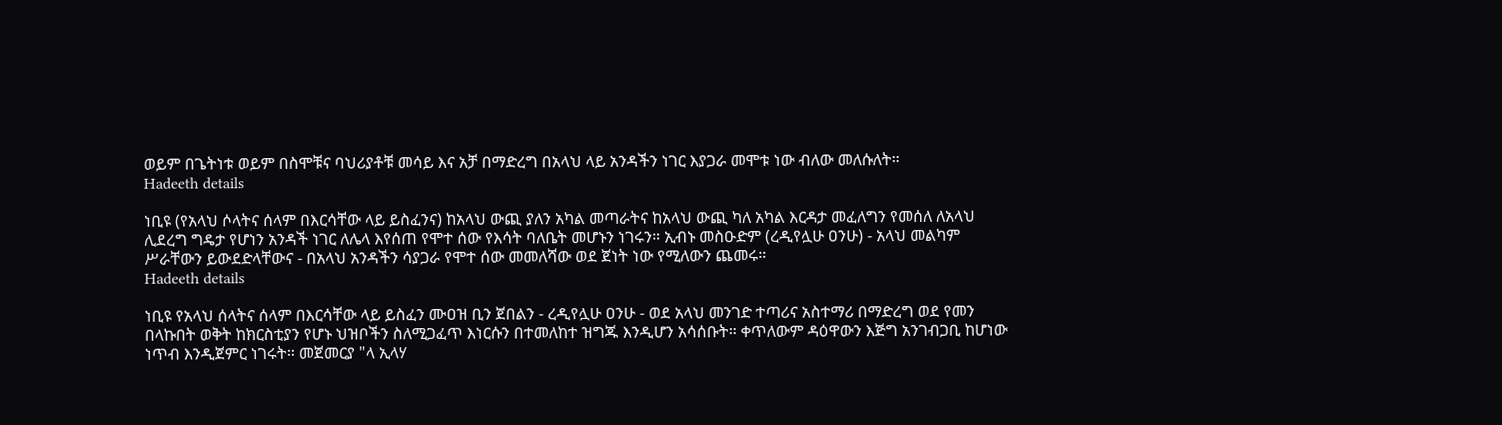ወይም በጌትነቱ ወይም በስሞቹና ባህሪያቶቹ መሳይ እና አቻ በማድረግ በአላህ ላይ አንዳችን ነገር እያጋራ መሞቱ ነው ብለው መለሱለት።
Hadeeth details

ነቢዩ (የአላህ ሶላትና ሰላም በእርሳቸው ላይ ይስፈንና) ከአላህ ውጪ ያለን አካል መጣራትና ከአላህ ውጪ ካለ አካል እርዳታ መፈለግን የመሰለ ለአላህ ሊደረግ ግዴታ የሆነን አንዳች ነገር ለሌላ እየሰጠ የሞተ ሰው የእሳት ባለቤት መሆኑን ነገሩን። ኢብኑ መስዑድም (ረዲየሏሁ ዐንሁ) - አላህ መልካም ሥራቸውን ይውደድላቸውና - በአላህ አንዳችን ሳያጋራ የሞተ ሰው መመለሻው ወደ ጀነት ነው የሚለውን ጨመሩ።
Hadeeth details

ነቢዩ የአላህ ሰላትና ሰላም በእርሳቸው ላይ ይስፈን ሙዐዝ ቢን ጀበልን - ረዲየሏሁ ዐንሁ - ወደ አላህ መንገድ ተጣሪና አስተማሪ በማድረግ ወደ የመን በላኩበት ወቅት ከክርስቲያን የሆኑ ህዝቦችን ስለሚጋፈጥ እነርሱን በተመለከተ ዝግጁ እንዲሆን አሳሰቡት። ቀጥለውም ዳዕዋውን እጅግ አንገብጋቢ ከሆነው ነጥብ እንዲጀምር ነገሩት። መጀመርያ "ላ ኢላሃ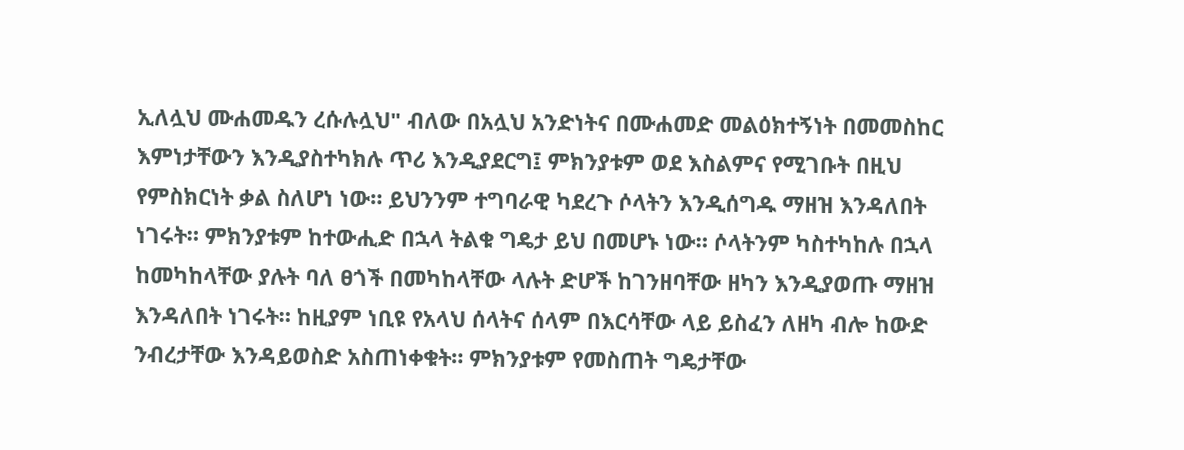ኢለሏህ ሙሐመዱን ረሱሉሏህ" ብለው በአሏህ አንድነትና በሙሐመድ መልዕክተኝነት በመመስከር እምነታቸውን እንዲያስተካክሉ ጥሪ እንዲያደርግ፤ ምክንያቱም ወደ እስልምና የሚገቡት በዚህ የምስክርነት ቃል ስለሆነ ነው። ይህንንም ተግባራዊ ካደረጉ ሶላትን እንዲሰግዱ ማዘዝ እንዳለበት ነገሩት። ምክንያቱም ከተውሒድ በኋላ ትልቁ ግዴታ ይህ በመሆኑ ነው። ሶላትንም ካስተካከሉ በኋላ ከመካከላቸው ያሉት ባለ ፀጎች በመካከላቸው ላሉት ድሆች ከገንዘባቸው ዘካን እንዲያወጡ ማዘዝ እንዳለበት ነገሩት። ከዚያም ነቢዩ የአላህ ሰላትና ሰላም በእርሳቸው ላይ ይስፈን ለዘካ ብሎ ከውድ ንብረታቸው እንዳይወስድ አስጠነቀቁት። ምክንያቱም የመስጠት ግዴታቸው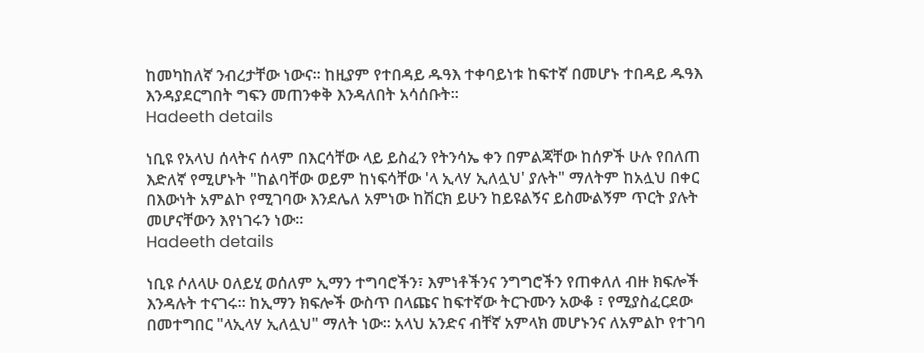ከመካከለኛ ንብረታቸው ነውና። ከዚያም የተበዳይ ዱዓእ ተቀባይነቱ ከፍተኛ በመሆኑ ተበዳይ ዱዓእ እንዳያደርግበት ግፍን መጠንቀቅ እንዳለበት አሳሰቡት።
Hadeeth details

ነቢዩ የአላህ ሰላትና ሰላም በእርሳቸው ላይ ይስፈን የትንሳኤ ቀን በምልጃቸው ከሰዎች ሁሉ የበለጠ እድለኛ የሚሆኑት "ከልባቸው ወይም ከነፍሳቸው 'ላ ኢላሃ ኢለሏህ' ያሉት" ማለትም ከአሏህ በቀር በእውነት አምልኮ የሚገባው እንደሌለ አምነው ከሽርክ ይሁን ከይዩልኝና ይስሙልኝም ጥርት ያሉት መሆናቸውን እየነገሩን ነው።
Hadeeth details

ነቢዩ ሶለላሁ ዐለይሂ ወሰለም ኢማን ተግባሮችን፣ እምነቶችንና ንግግሮችን የጠቀለለ ብዙ ክፍሎች እንዳሉት ተናገሩ። ከኢማን ክፍሎች ውስጥ በላጩና ከፍተኛው ትርጉሙን አውቆ ፣ የሚያስፈርደው በመተግበር "ላኢላሃ ኢለሏህ" ማለት ነው። አላህ አንድና ብቸኛ አምላክ መሆኑንና ለአምልኮ የተገባ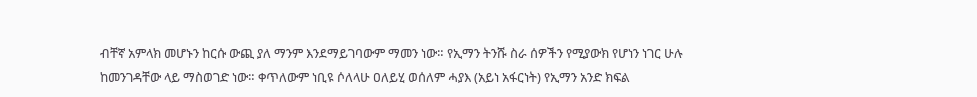ብቸኛ አምላክ መሆኑን ከርሱ ውጪ ያለ ማንም እንደማይገባውም ማመን ነው። የኢማን ትንሹ ስራ ሰዎችን የሚያውክ የሆነን ነገር ሁሉ ከመንገዳቸው ላይ ማስወገድ ነው። ቀጥለውም ነቢዩ ሶለላሁ ዐለይሂ ወሰለም ሓያእ (አይነ አፋርነት) የኢማን አንድ ክፍል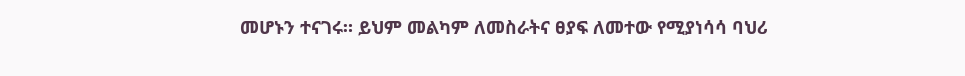መሆኑን ተናገሩ። ይህም መልካም ለመስራትና ፀያፍ ለመተው የሚያነሳሳ ባህሪ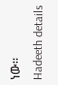ነው።
Hadeeth details